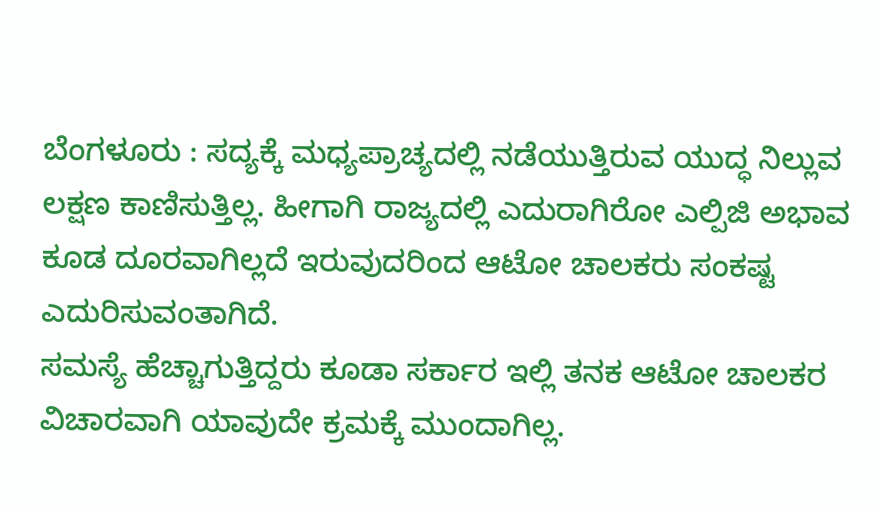ಬೆಂಗಳೂರು : ಸದ್ಯಕ್ಕೆ ಮಧ್ಯಪ್ರಾಚ್ಯದಲ್ಲಿ ನಡೆಯುತ್ತಿರುವ ಯುದ್ಧ ನಿಲ್ಲುವ ಲಕ್ಷಣ ಕಾಣಿಸುತ್ತಿಲ್ಲ. ಹೀಗಾಗಿ ರಾಜ್ಯದಲ್ಲಿ ಎದುರಾಗಿರೋ ಎಲ್ಪಿಜಿ ಅಭಾವ ಕೂಡ ದೂರವಾಗಿಲ್ಲದೆ ಇರುವುದರಿಂದ ಆಟೋ ಚಾಲಕರು ಸಂಕಷ್ಟ ಎದುರಿಸುವಂತಾಗಿದೆ.
ಸಮಸ್ಯೆ ಹೆಚ್ಚಾಗುತ್ತಿದ್ದರು ಕೂಡಾ ಸರ್ಕಾರ ಇಲ್ಲಿ ತನಕ ಆಟೋ ಚಾಲಕರ ವಿಚಾರವಾಗಿ ಯಾವುದೇ ಕ್ರಮಕ್ಕೆ ಮುಂದಾಗಿಲ್ಲ.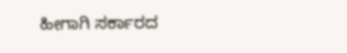ಹೀಗಾಗಿ ಸರ್ಕಾರದ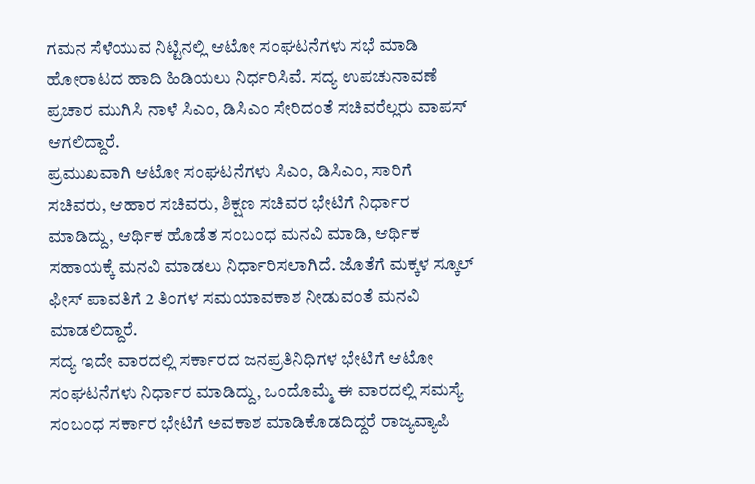ಗಮನ ಸೆಳೆಯುವ ನಿಟ್ಟಿನಲ್ಲಿ ಆಟೋ ಸಂಘಟನೆಗಳು ಸಭೆ ಮಾಡಿ ಹೋರಾಟದ ಹಾದಿ ಹಿಡಿಯಲು ನಿರ್ಧರಿಸಿವೆ. ಸದ್ಯ ಉಪಚುನಾವಣೆ ಪ್ರಚಾರ ಮುಗಿಸಿ ನಾಳೆ ಸಿಎಂ, ಡಿಸಿಎಂ ಸೇರಿದಂತೆ ಸಚಿವರೆಲ್ಲರು ವಾಪಸ್ ಆಗಲಿದ್ದಾರೆ.
ಪ್ರಮುಖವಾಗಿ ಆಟೋ ಸಂಘಟನೆಗಳು ಸಿಎಂ, ಡಿಸಿಎಂ, ಸಾರಿಗೆ ಸಚಿವರು, ಆಹಾರ ಸಚಿವರು, ಶಿಕ್ಷಣ ಸಚಿವರ ಭೇಟಿಗೆ ನಿರ್ಧಾರ ಮಾಡಿದ್ದು, ಆರ್ಥಿಕ ಹೊಡೆತ ಸಂಬಂಧ ಮನವಿ ಮಾಡಿ, ಆರ್ಥಿಕ ಸಹಾಯಕ್ಕೆ ಮನವಿ ಮಾಡಲು ನಿರ್ಧಾರಿಸಲಾಗಿದೆ. ಜೊತೆಗೆ ಮಕ್ಕಳ ಸ್ಕೂಲ್ ಫೀಸ್ ಪಾವತಿಗೆ 2 ತಿಂಗಳ ಸಮಯಾವಕಾಶ ನೀಡುವಂತೆ ಮನವಿ ಮಾಡಲಿದ್ದಾರೆ.
ಸದ್ಯ ಇದೇ ವಾರದಲ್ಲಿ ಸರ್ಕಾರದ ಜನಪ್ರತಿನಿಧಿಗಳ ಭೇಟಿಗೆ ಆಟೋ ಸಂಘಟನೆಗಳು ನಿರ್ಧಾರ ಮಾಡಿದ್ದು, ಒಂದೊಮ್ಮೆ ಈ ವಾರದಲ್ಲಿ ಸಮಸ್ಯೆ ಸಂಬಂಧ ಸರ್ಕಾರ ಭೇಟಿಗೆ ಅವಕಾಶ ಮಾಡಿಕೊಡದಿದ್ದರೆ ರಾಜ್ಯವ್ಯಾಪಿ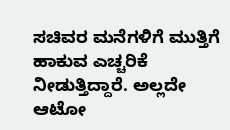ಸಚಿವರ ಮನೆಗಳಿಗೆ ಮುತ್ತಿಗೆ ಹಾಕುವ ಎಚ್ಚರಿಕೆ ನೀಡುತ್ತಿದ್ದಾರೆ. ಅಲ್ಲದೇ ಆಟೋ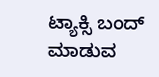ಟ್ಯಾಕ್ಸಿ ಬಂದ್ ಮಾಡುವ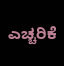ಎಚ್ಚರಿಕೆ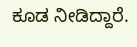ಕೂಡ ನೀಡಿದ್ದಾರೆ.